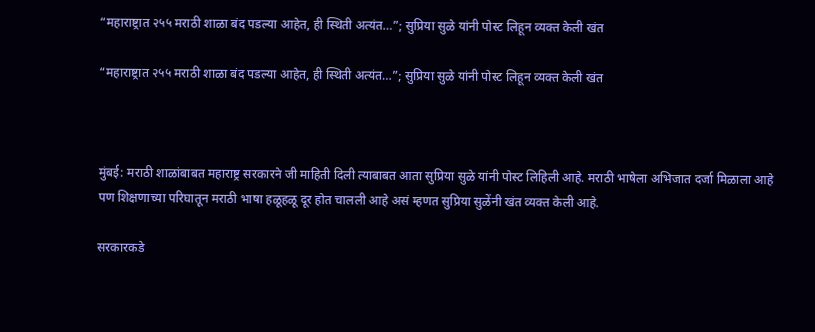“महाराष्ट्रात २५५ मराठी शाळा बंद पडल्या आहेत, ही स्थिती अत्यंत…”; सुप्रिया सुळे यांनी पोस्ट लिहून व्यक्त केली खंत

“महाराष्ट्रात २५५ मराठी शाळा बंद पडल्या आहेत, ही स्थिती अत्यंत…”; सुप्रिया सुळे यांनी पोस्ट लिहून व्यक्त केली खंत



मुंबई: मराठी शाळांबाबत महाराष्ट्र सरकारने जी माहिती दिली त्याबाबत आता सुप्रिया सुळे यांनी पोस्ट लिहिली आहे. मराठी भाषेला अभिजात दर्जा मिळाला आहे पण शिक्षणाच्या परिघातून मराठी भाषा हळूहळू दूर होत चालली आहे असं म्हणत सुप्रिया सुळेंनी खंत व्यक्त केली आहे.

सरकारकडे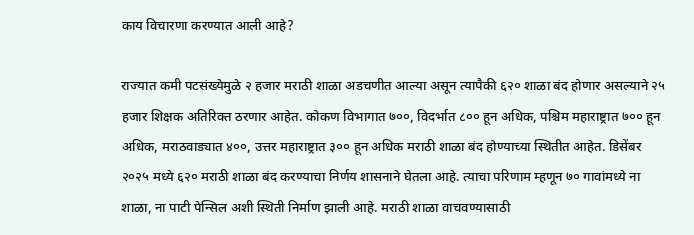काय विचारणा करण्यात आली आहे?

राज्यात कमी पटसंख्येमुळे २ हजार मराठी शाळा अडचणीत आल्या असून त्यापैकी ६२० शाळा बंद होणार असल्याने २५ हजार शिक्षक अतिरिक्त ठरणार आहेत. कोकण विभागात ७००, विदर्भात ८०० हून अधिक, पश्चिम महाराष्ट्रात ७०० हून अधिक, मराठवाड्यात ४००, उत्तर महाराष्ट्रात ३०० हून अधिक मराठी शाळा बंद होण्याच्या स्थितीत आहेत. डिसेंबर २०२५ मध्ये ६२० मराठी शाळा बंद करण्याचा निर्णय शासनाने घेतला आहे. त्याचा परिणाम म्हणून ७० गावांमध्ये ना शाळा, ना पाटी पेन्सिल अशी स्थिती निर्माण झाली आहे. मराठी शाळा वाचवण्यासाठी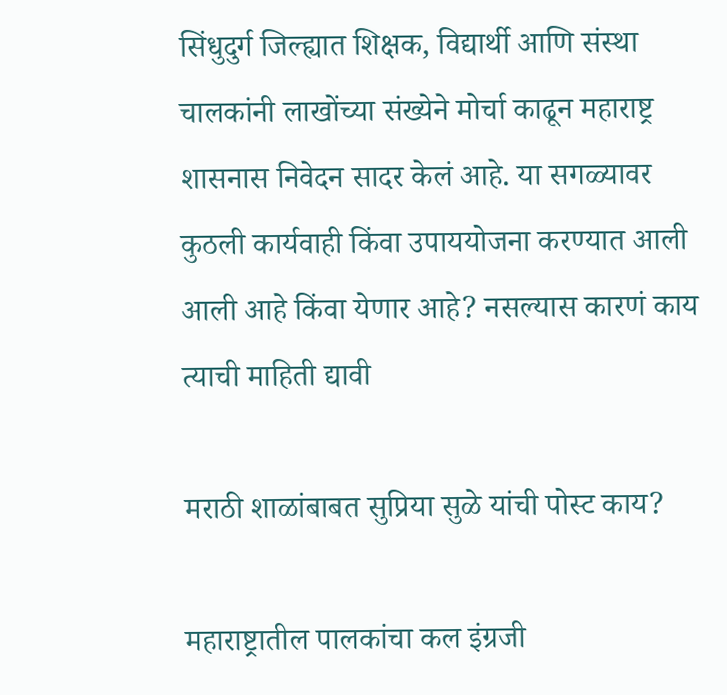सिंधुदुर्ग जिल्ह्यात शिक्षक, विद्यार्थी आणि संस्था चालकांनी लाखोंच्या संख्येने मोर्चा काढून महाराष्ट्र शासनास निवेदन सादर केलं आहे. या सगळ्यावर कुठली कार्यवाही किंवा उपाययोजना करण्यात आली आली आहे किंवा येणार आहे? नसल्यास कारणं काय त्याची माहिती द्यावी

मराठी शाळांबाबत सुप्रिया सुळे यांची पोस्ट काय?

महाराष्ट्रातील पालकांचा कल इंग्रजी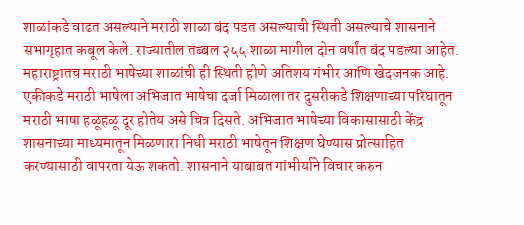शाळांकडे वाढत असल्याने मराठी शाळा बंद पडत असल्याची स्थिती असल्याचे शासनाने सभागृहात कबूल केले. राज्यातील तब्बल २५५ शाळा मागील दोन वर्षांत बंद पडल्या आहेत. महाराष्ट्रातच मराठी भाषेच्या शाळांची ही स्थिती होणे अतिशय गंभीर आणि खेदजनक आहे. एकीकडे मराठी भाषेला अभिजात भाषेचा दर्जा मिळाला तर दुसरीकडे शिक्षणाच्या परिघातून मराठी भाषा हळूहळू दूर होतेय असे चित्र दिसते. अभिजात भाषेच्या विकासासाठी केंद्र शासनाच्या माध्यमातून मिळणारा निधी मराठी भाषेतून शिक्षण घेण्यास प्रोत्साहित करण्यासाठी वापरता येऊ शकतो. शासनाने याबाबत गांभीर्याने विचार करुन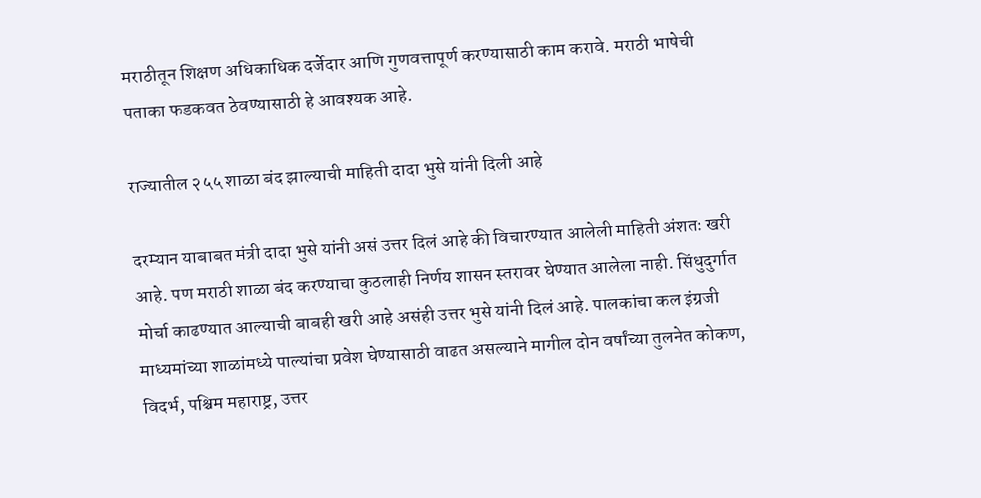मराठीतून शिक्षण अधिकाधिक दर्जेदार आणि गुणवत्तापूर्ण करण्यासाठी काम करावे. मराठी भाषेची पताका फडकवत ठेवण्यासाठी हे आवश्यक आहे.

राज्यातील २५५ शाळा बंद झाल्याची माहिती दादा भुसे यांनी दिली आहे

दरम्यान याबाबत मंत्री दादा भुसे यांनी असं उत्तर दिलं आहे की विचारण्यात आलेली माहिती अंशतः खरी आहे. पण मराठी शाळा बंद करण्याचा कुठलाही निर्णय शासन स्तरावर घेण्यात आलेला नाही. सिंधुदुर्गात मोर्चा काढण्यात आल्याची बाबही खरी आहे असंही उत्तर भुसे यांनी दिलं आहे. पालकांचा कल इंग्रजी माध्यमांच्या शाळांमध्ये पाल्यांचा प्रवेश घेण्यासाठी वाढत असल्याने मागील दोन वर्षांच्या तुलनेत कोकण, विदर्भ, पश्चिम महाराष्ट्र, उत्तर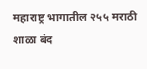महाराष्ट्र भागातील २५५ मराठी शाळा बंद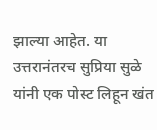झाल्या आहेत. या उत्तरानंतरच सुप्रिया सुळे यांनी एक पोस्ट लिहून खंत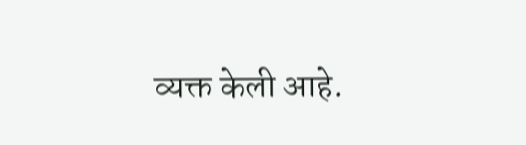व्यक्त केली आहे.